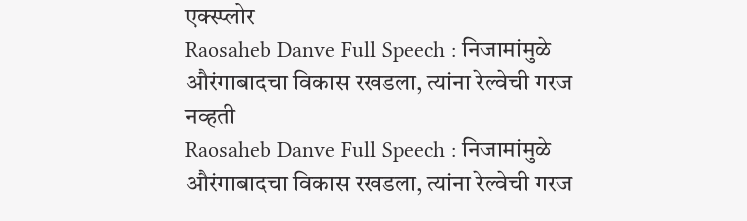एक्स्प्लोर
Raosaheb Danve Full Speech : निजामांमुळे औरंगाबादचा विकास रखडला, त्यांना रेल्वेची गरज नव्हती
Raosaheb Danve Full Speech : निजामांमुळे औरंगाबादचा विकास रखडला, त्यांना रेल्वेची गरज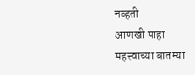नव्हती
आणखी पाहा
महत्त्वाच्या बातम्या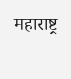महाराष्ट्र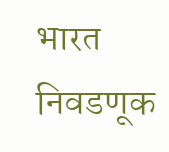भारत
निवडणूक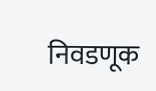निवडणूक